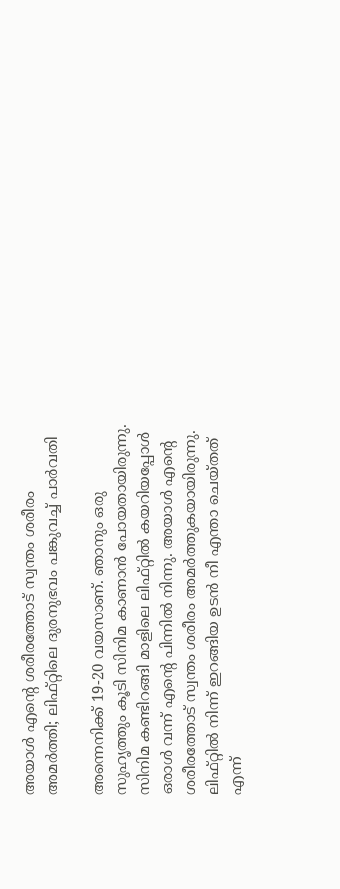അയാൾ എന്‍റെ ശരീരത്തോട് സ്വന്തം ശരീരം അമർത്തി; ലിഫ്റ്റിലെ ദുരനുഭവം പങ്കുവച്ച് പാർവതി

അന്നെനിക്ക് 19-20 വയസാണ്. ഞാനും ഒരു സുഹൃത്തും കൂടി സിനിമ കാണാൻ പോയതായിരുന്നു. സിനിമ കണ്ടിറങ്ങി മാളിലെ ലിഫ്റ്റിൽ കയറിയപ്പോൾ ഒരാൾ വന്ന് എന്‍റെ പിന്നിൽ നിന്നു. അയാൾ എന്‍റെ ശരീരത്തോട് സ്വന്തം ശരീരം അമർത്തുകയായിരുന്നു. ലിഫ്റ്റിൽ നിന്ന് ഇറങ്ങിയ ഉടൻ നീ എന്താ ചെയ്തത് എന്ന്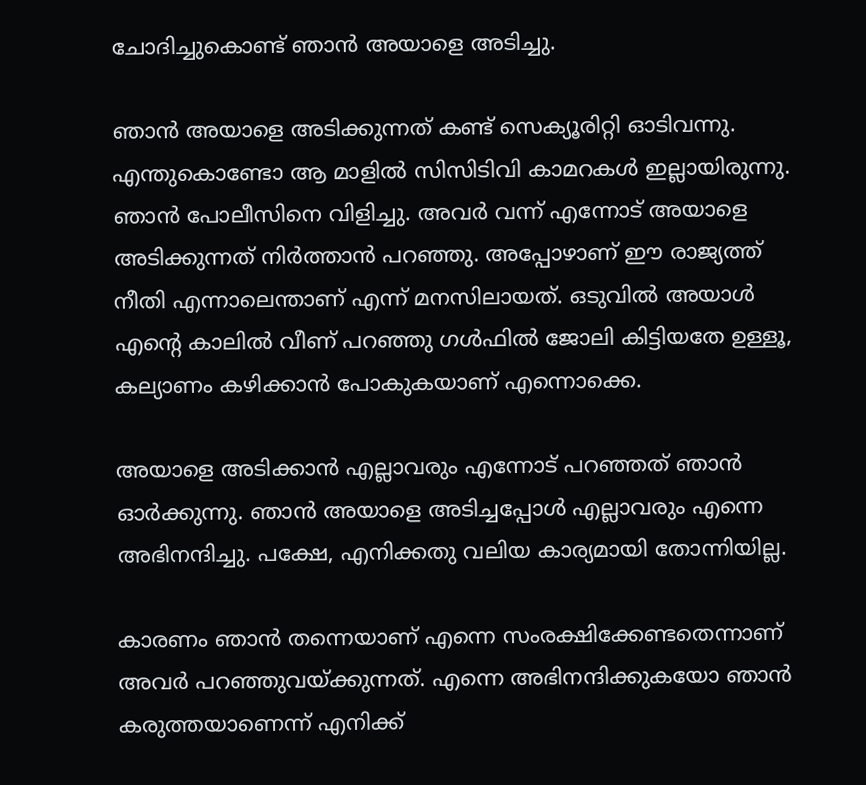ചോദിച്ചുകൊണ്ട് ഞാൻ അയാളെ അടിച്ചു.

ഞാൻ അയാളെ അടിക്കുന്നത് കണ്ട് സെക്യൂരിറ്റി ഓടിവന്നു. എന്തുകൊണ്ടോ ആ മാളിൽ സിസിടിവി കാമറകൾ ഇല്ലായിരുന്നു. ഞാൻ പോലീസിനെ വിളിച്ചു. അവർ വന്ന് എന്നോട് അയാളെ അടിക്കുന്നത് നിർത്താൻ പറഞ്ഞു. അപ്പോഴാണ് ഈ രാജ്യത്ത് നീതി എന്നാലെന്താണ് എന്ന് മനസിലായത്. ഒടുവിൽ അയാൾ എന്‍റെ കാലിൽ വീണ് പറഞ്ഞു ഗൾഫിൽ ജോലി കിട്ടിയതേ ഉള്ളൂ, കല്യാണം കഴിക്കാൻ പോകുകയാണ് എന്നൊക്കെ.

അയാളെ അടിക്കാൻ എല്ലാവരും എന്നോട് പറഞ്ഞത് ഞാൻ ഓർക്കുന്നു. ഞാൻ അയാളെ അടിച്ചപ്പോൾ എല്ലാവരും എന്നെ അഭിനന്ദിച്ചു. പക്ഷേ, എനിക്കതു വലിയ കാര്യമായി തോന്നിയില്ല.

കാരണം ഞാൻ തന്നെയാണ് എന്നെ സംരക്ഷിക്കേണ്ടതെന്നാണ് അവർ പറഞ്ഞുവയ്ക്കുന്നത്. എന്നെ അഭിനന്ദിക്കുകയോ ഞാൻ കരുത്തയാണെന്ന് എനിക്ക്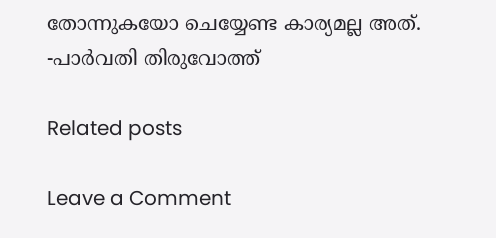തോന്നുകയോ ചെയ്യേണ്ട കാര്യമല്ല അത്. -പാർവതി തിരുവോത്ത്

Related posts

Leave a Comment